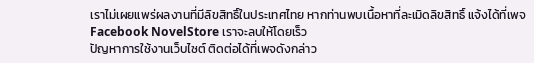เราไม่เผยแพร่ผลงานที่มีลิขสิทธิ์ในประเทศไทย หากท่านพบเนื้อหาที่ละเมิดลิขสิทธิ์ แจ้งได้ที่เพจ Facebook NovelStore เราจะลบให้โดยเร็ว
ปัญหาการใช้งานเว็บไซต์ ติดต่อได้ที่เพจดังกล่าว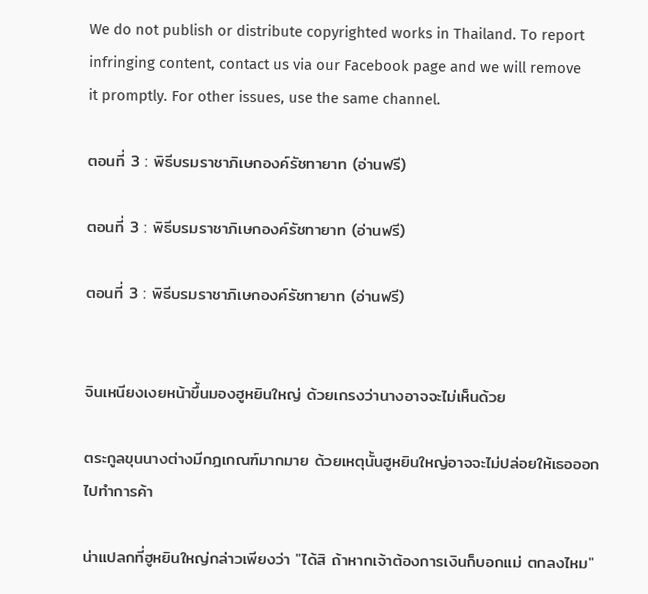We do not publish or distribute copyrighted works in Thailand. To report infringing content, contact us via our Facebook page and we will remove it promptly. For other issues, use the same channel.

ตอนที่ 3 : พิธีบรมราชาภิเษกองค์รัชทายาท (อ่านฟรี)

ตอนที่ 3 : พิธีบรมราชาภิเษกองค์รัชทายาท (อ่านฟรี)

ตอนที่ 3 : พิธีบรมราชาภิเษกองค์รัชทายาท (อ่านฟรี)


จินเหนียงเงยหน้าขึ้นมองฮูหยินใหญ่ ด้วยเกรงว่านางอาจจะไม่เห็นด้วย

ตระกูลขุนนางต่างมีกฎเกณฑ์มากมาย ด้วยเหตุนั้นฮูหยินใหญ่อาจจะไม่ปล่อยให้เธอออกไปทำการค้า

น่าแปลกที่ฮูหยินใหญ่กล่าวเพียงว่า "ได้สิ ถ้าหากเจ้าต้องการเงินก็บอกแม่ ตกลงไหม"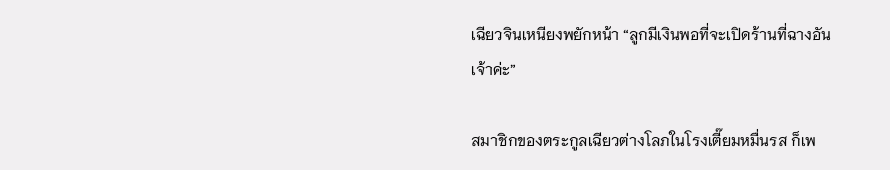เฉียวจินเหนียงพยักหน้า “ลูกมีเงินพอที่จะเปิดร้านที่ฉางอันเจ้าค่ะ”

สมาชิกของตระกูลเฉียวต่างโลภในโรงเตี๊ยมหมื่นรส ก็เพ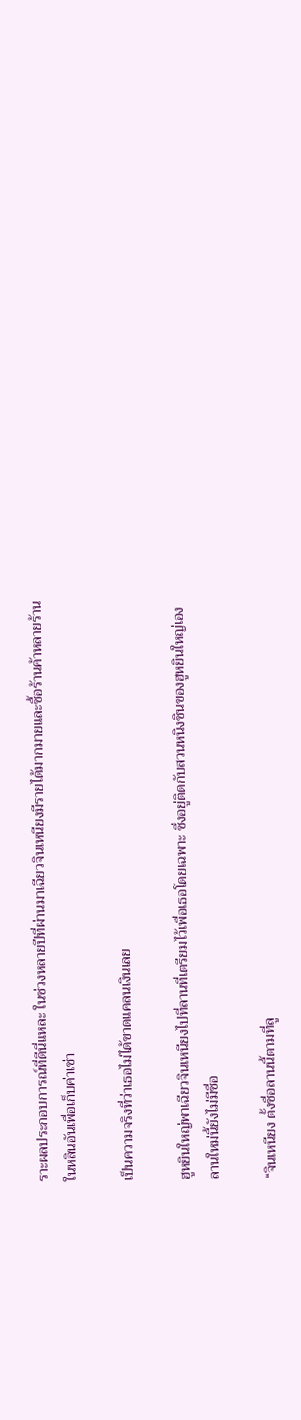ราะผลประกอบการณ์ที่ดีนี่แหละ ในช่วงหลายปีที่ผ่านมาเฉียวจินเหนียงมีรายได้มากมายและซื้อร้านค้าหลายร้านในหลินอันเพื่อเก็บค่าเช่า

เป็นความจริงที่ว่าเธอไม่ได้ขาดแคลนเงินเลย

ฮูหยินใหญ่พาเฉียวจินเหนียงไปที่ลานที่เตรียมไว้เพื่อเธอโดยเฉพาะ ซึ่งอยู่ติดกับสวนหนิงชินของฮูหยินใหญ่เอง ลานใหม่นี้ยังไม่มีชื่อ

“จินเหนียง ตั้งชื่อลานนี้ตามที่ลู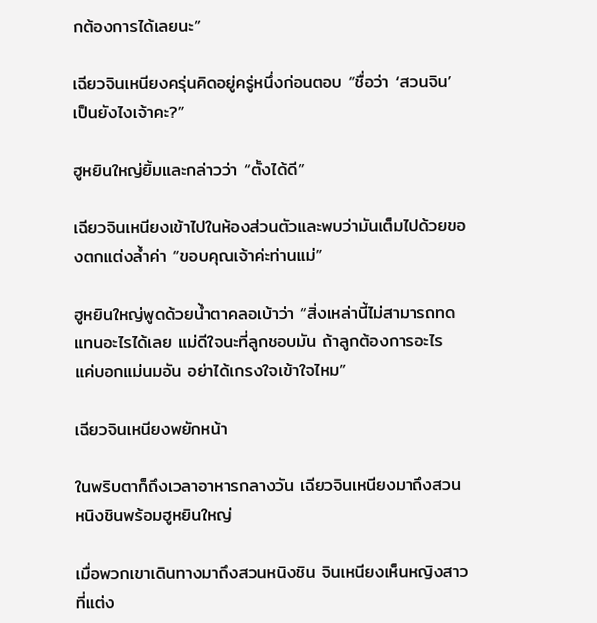กต้องการได้เลยนะ”

เฉียวจินเหนียงครุ่นคิดอยู่ครู่หนึ่งก่อนตอบ “ชื่อว่า ‘สวนจิน’ เป็นยังไงเจ้าคะ?”

ฮูหยินใหญ่ยิ้มและกล่าวว่า “ตั้งได้ดี”

เฉียวจินเหนียงเข้าไปในห้องส่วนตัวและพบว่ามันเต็มไปด้วยของตกแต่งล้ำค่า “ขอบคุณเจ้าค่ะท่านแม่”

ฮูหยินใหญ่พูดด้วยน้ำตาคลอเบ้าว่า “สิ่งเหล่านี้ไม่สามารถทดแทนอะไรได้เลย แม่ดีใจนะที่ลูกชอบมัน ถ้าลูกต้องการอะไร แค่บอกแม่นมอัน อย่าได้เกรงใจเข้าใจไหม”

เฉียวจินเหนียงพยักหน้า

ในพริบตาก็ถึงเวลาอาหารกลางวัน เฉียวจินเหนียงมาถึงสวนหนิงชินพร้อมฮูหยินใหญ่

เมื่อพวกเขาเดินทางมาถึงสวนหนิงชิน จินเหนียงเห็นหญิงสาวที่แต่ง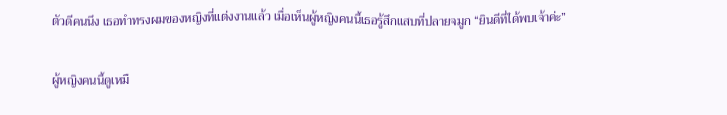ตัวดีคนนึง เธอทำทรงผมของหญิงที่แต่งงานแล้ว เมื่อเห็นผู้หญิงคนนี้เธอรู้สึกแสบที่ปลายจมูก “ยินดีที่ได้พบเจ้าค่ะ”

ผู้หญิงคนนี้ดูเหมื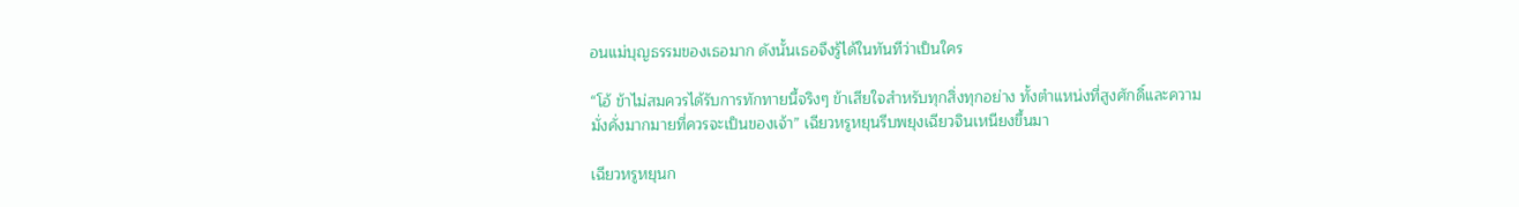อนแม่บุญธรรมของเธอมาก ดังนั้นเธอจึงรู้ได้ในทันทีว่าเป็นใคร

“โอ้ ข้าไม่สมควรได้รับการทักทายนี้จริงๆ ข้าเสียใจสำหรับทุกสิ่งทุกอย่าง ทั้งตำแหน่งที่สูงศักดิ์และความมั่งคั่งมากมายที่ควรจะเป็นของเจ้า” เฉียวหรูหยุนรีบพยุงเฉียวจินเหนียงขึ้นมา

เฉียวหรูหยุนก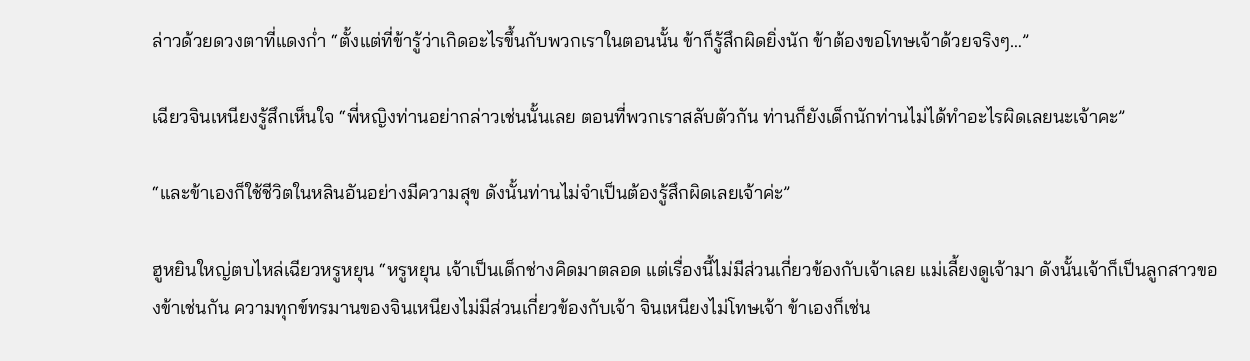ล่าวด้วยดวงตาที่แดงก่ำ “ตั้งแต่ที่ข้ารู้ว่าเกิดอะไรขึ้นกับพวกเราในตอนนั้น ข้าก็รู้สึกผิดยิ่งนัก ข้าต้องขอโทษเจ้าด้วยจริงๆ…”

เฉียวจินเหนียงรู้สึกเห็นใจ “พี่หญิงท่านอย่ากล่าวเช่นนั้นเลย ตอนที่พวกเราสลับตัวกัน ท่านก็ยังเด็กนักท่านไม่ได้ทำอะไรผิดเลยนะเจ้าคะ”

“และข้าเองก็ใช้ชีวิตในหลินอันอย่างมีความสุข ดังนั้นท่านไม่จำเป็นต้องรู้สึกผิดเลยเจ้าค่ะ”

ฮูหยินใหญ่ตบไหล่เฉียวหรูหยุน “หรูหยุน เจ้าเป็นเด็กช่างคิดมาตลอด แต่เรื่องนี้ไม่มีส่วนเกี่ยวข้องกับเจ้าเลย แม่เลี้ยงดูเจ้ามา ดังนั้นเจ้าก็เป็นลูกสาวของข้าเช่นกัน ความทุกข์ทรมานของจินเหนียงไม่มีส่วนเกี่ยวข้องกับเจ้า จินเหนียงไม่โทษเจ้า ข้าเองก็เช่น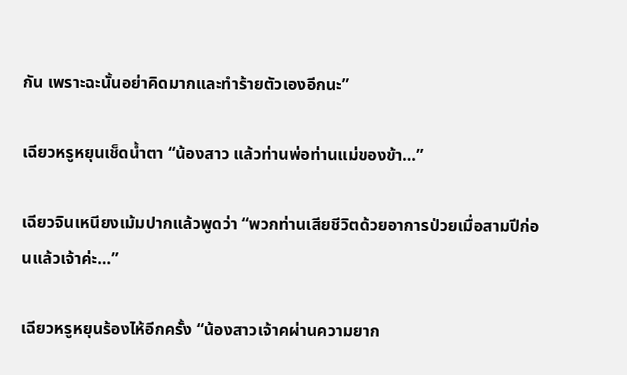กัน เพราะฉะนั้นอย่าคิดมากและทำร้ายตัวเองอีกนะ”

เฉียวหรูหยุนเช็ดน้ำตา “น้องสาว แล้วท่านพ่อท่านแม่ของข้า…”

เฉียวจินเหนียงเม้มปากแล้วพูดว่า “พวกท่านเสียชีวิตด้วยอาการป่วยเมื่อสามปีก่อนแล้วเจ้าค่ะ…”

เฉียวหรูหยุนร้องไห้อีกครั้ง “น้องสาวเจ้าคผ่านความยาก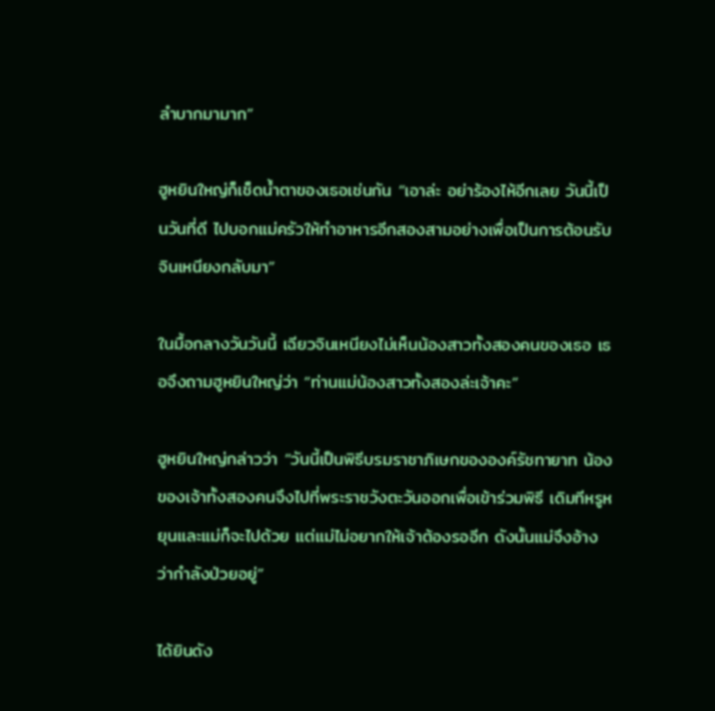ลำบากมามาก”

ฮูหยินใหญ่ก็เช็ดน้ำตาของเธอเช่นกัน “เอาล่ะ อย่าร้องไห้อีกเลย วันนี้เป็นวันที่ดี ไปบอกแม่ครัวให้ทำอาหารอีกสองสามอย่างเพื่อเป็นการต้อนรับจินเหนียงกลับมา”

ในมื้อกลางวันวันนี้ เฉียวจินเหนียงไม่เห็นน้องสาวทั้งสองคนของเธอ เธอจึงถามฮูหยินใหญ่ว่า “ท่านแม่น้องสาวทั้งสองล่ะเจ้าคะ”

ฮูหยินใหญ่กล่าวว่า “วันนี้เป็นพิธีบรมราชาภิเษกขององค์รัชทายาท น้องของเจ้าทั้งสองคนจึงไปที่พระราชวังตะวันออกเพื่อเข้าร่วมพิธี เดิมทีหรูหยุนและแม่ก็จะไปด้วย แต่แม่ไม่อยากให้เจ้าต้องรออีก ดังนั้นแม่จึงอ้างว่ากำลังป่วยอยู่”

ได้ยินดัง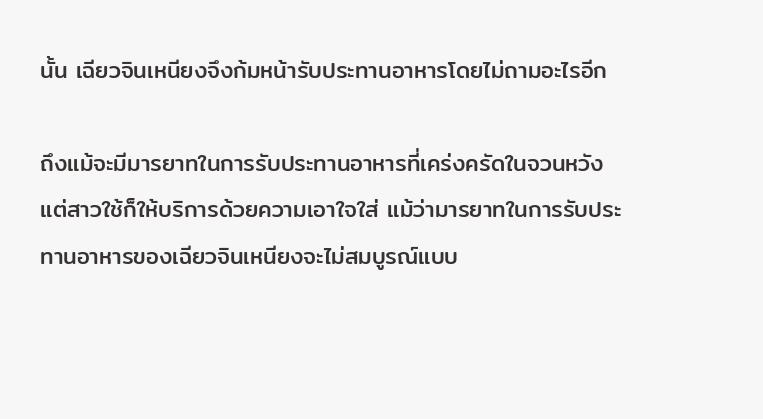นั้น เฉียวจินเหนียงจึงก้มหน้ารับประทานอาหารโดยไม่ถามอะไรอีก

ถึงแม้จะมีมารยาทในการรับประทานอาหารที่เคร่งครัดในจวนหวัง แต่สาวใช้ก็ให้บริการด้วยความเอาใจใส่ แม้ว่ามารยาทในการรับประทานอาหารของเฉียวจินเหนียงจะไม่สมบูรณ์แบบ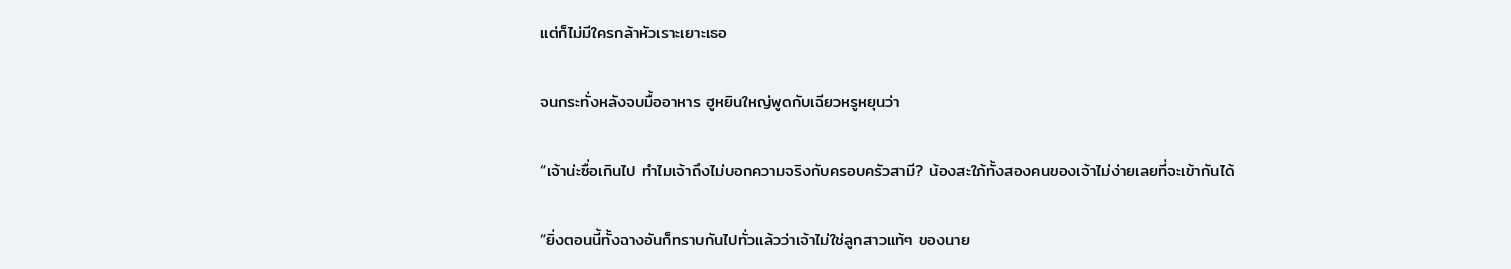แต่ก็ไม่มีใครกล้าหัวเราะเยาะเธอ

จนกระทั่งหลังจบมื้ออาหาร ฮูหยินใหญ่พูดกับเฉียวหรูหยุนว่า

“เจ้าน่ะซื่อเกินไป ทำไมเจ้าถึงไม่บอกความจริงกับครอบครัวสามี? น้องสะใภ้ทั้งสองคนของเจ้าไม่ง่ายเลยที่จะเข้ากันได้

“ยิ่งตอนนี้ทั้งฉางอันก็ทราบกันไปทั่วแล้วว่าเจ้าไม่ใช่ลูกสาวแท้ๆ ของนาย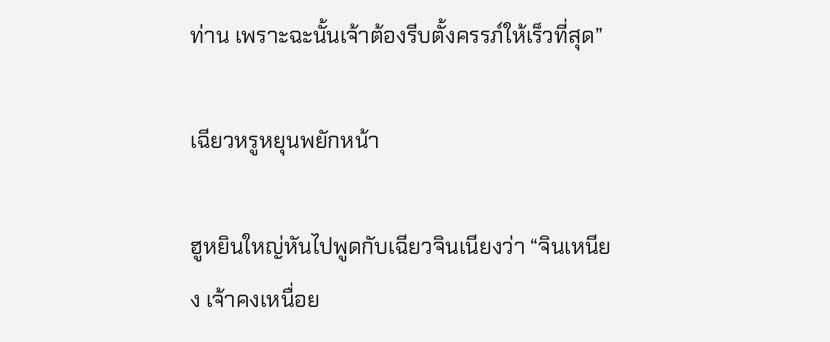ท่าน เพราะฉะนั้นเจ้าต้องรีบตั้งครรภ์ให้เร็วที่สุด”

เฉียวหรูหยุนพยักหน้า

ฮูหยินใหญ่หันไปพูดกับเฉียวจินเนียงว่า “จินเหนียง เจ้าคงเหนื่อย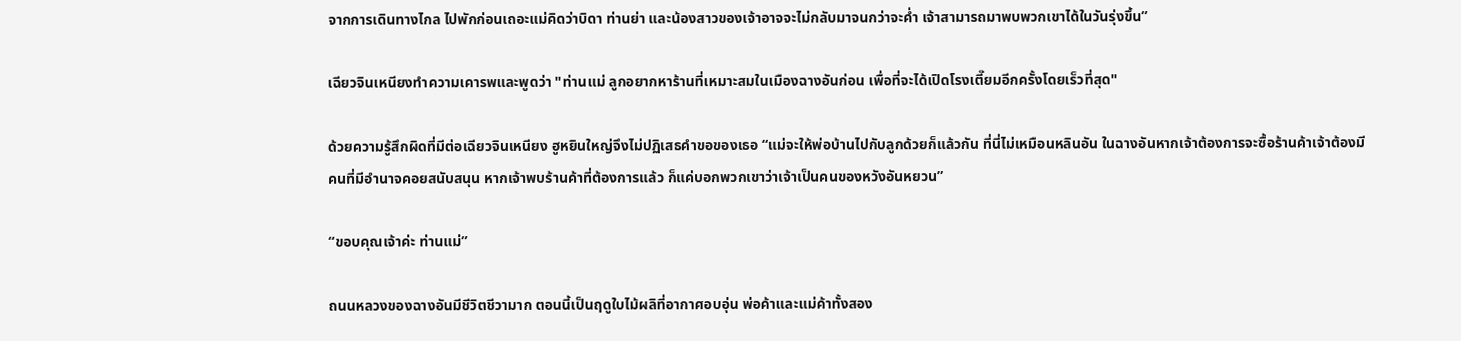จากการเดินทางไกล ไปพักก่อนเถอะแม่คิดว่าบิดา ท่านย่า และน้องสาวของเจ้าอาจจะไม่กลับมาจนกว่าจะค่ำ เจ้าสามารถมาพบพวกเขาได้ในวันรุ่งขึ้น”

เฉียวจินเหนียงทำความเคารพและพูดว่า "ท่านแม่ ลูกอยากหาร้านที่เหมาะสมในเมืองฉางอันก่อน เพื่อที่จะได้เปิดโรงเตี๊ยมอีกครั้งโดยเร็วที่สุด"

ด้วยความรู้สึกผิดที่มีต่อเฉียวจินเหนียง ฮูหยินใหญ่จึงไม่ปฏิเสธคำขอของเธอ “แม่จะให้พ่อบ้านไปกับลูกด้วยก็แล้วกัน ที่นี่ไม่เหมือนหลินอัน ในฉางอันหากเจ้าต้องการจะซื้อร้านค้าเจ้าต้องมีคนที่มีอำนาจคอยสนับสนุน หากเจ้าพบร้านค้าที่ต้องการแล้ว ก็แค่บอกพวกเขาว่าเจ้าเป็นคนของหวังอันหยวน”

“ขอบคุณเจ้าค่ะ ท่านแม่”

ถนนหลวงของฉางอันมีชีวิตชีวามาก ตอนนี้เป็นฤดูใบไม้ผลิที่อากาศอบอุ่น พ่อค้าและแม่ค้าทั้งสอง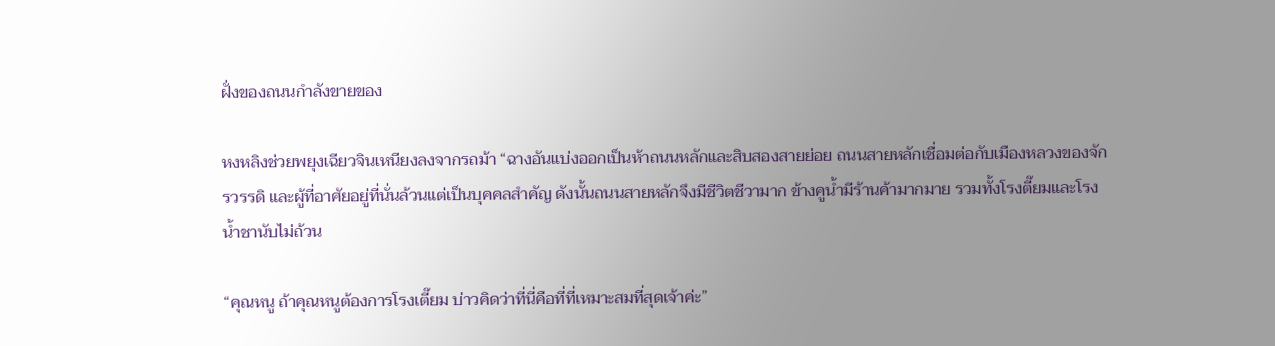ฝั่งของถนนกำลังขายของ

หงหลิงช่วยพยุงเฉียวจินเหนียงลงจากรถม้า “ฉางอันแบ่งออกเป็นห้าถนนหลักและสิบสองสายย่อย ถนนสายหลักเชื่อมต่อกับเมืองหลวงของจักรวรรดิ และผู้ที่อาศัยอยู่ที่นั่นล้วนแต่เป็นบุคคลสำคัญ ดังนั้นถนนสายหลักจึงมีชีวิตชีวามาก ข้างคูน้ำมีร้านค้ามากมาย รวมทั้งโรงตี๊ยมและโรงน้ำชานับไม่ถ้วน

“คุณหนู ถ้าคุณหนูต้องการโรงเตี๊ยม บ่าวคิดว่าที่นี่คือที่ที่เหมาะสมที่สุดเจ้าค่ะ”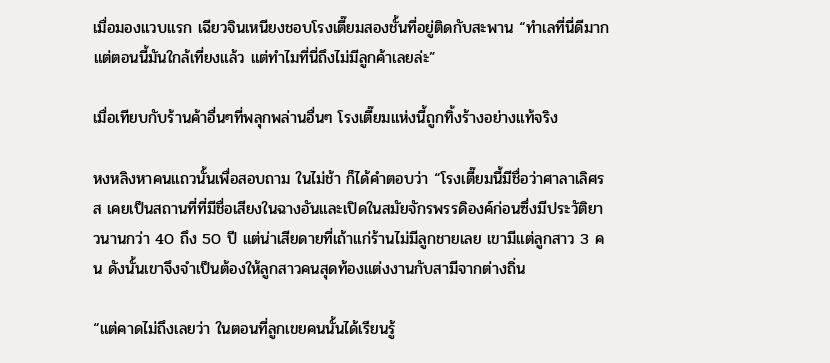เมื่อมองแวบแรก เฉียวจินเหนียงชอบโรงเตี๊ยมสองชั้นที่อยู่ติดกับสะพาน “ทำเลที่นี่ดีมาก แต่ตอนนี้มันใกล้เที่ยงแล้ว แต่ทำไมที่นี่ถึงไม่มีลูกค้าเลยล่ะ”

เมื่อเทียบกับร้านค้าอื่นๆที่พลุกพล่านอื่นๆ โรงเตี๊ยมแห่งนี้ถูกทิ้งร้างอย่างแท้จริง

หงหลิงหาคนแถวนั้นเพื่อสอบถาม ในไม่ช้า ก็ได้คำตอบว่า “โรงเตี๊ยมนี้มีชื่อว่าศาลาเลิศรส เคยเป็นสถานที่ที่มีชื่อเสียงในฉางอันและเปิดในสมัยจักรพรรดิองค์ก่อนซึ่งมีประวัติยาวนานกว่า 40 ถึง 50 ปี แต่น่าเสียดายที่เถ้าแก่ร้านไม่มีลูกชายเลย เขามีแต่ลูกสาว 3 คน ดังนั้นเขาจึงจำเป็นต้องให้ลูกสาวคนสุดท้องแต่งงานกับสามีจากต่างถิ่น

“แต่คาดไม่ถึงเลยว่า ในตอนที่ลูกเขยคนนั้นได้เรียนรู้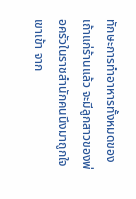ทักษะการทำอาหารทั้งหมดของเถ้าแก่ร้านแล้ว จะมีลูกสาวของพ่อครัวในราชสำนักคนนึงมาถูกใจเขาเข้า จาก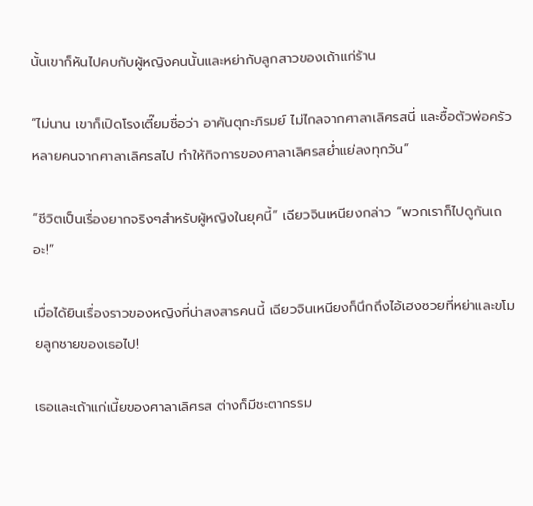นั้นเขาก็หันไปคบกับผู้หญิงคนนั้นและหย่ากับลูกสาวของเถ้าแก่ร้าน

“ไม่นาน เขาก็เปิดโรงเตี๊ยมชื่อว่า อาคันตุกะภิรมย์ ไม่ไกลจากศาลาเลิศรสนี่ และซื้อตัวพ่อครัวหลายคนจากศาลาเลิศรสไป ทำให้กิจการของศาลาเลิศรสย่ำแย่ลงทุกวัน”

“ชีวิตเป็นเรื่องยากจริงๆสำหรับผู้หญิงในยุคนี้” เฉียวจินเหนียงกล่าว “พวกเราก็ไปดูกันเถอะ!”

เมื่อได้ยินเรื่องราวของหญิงที่น่าสงสารคนนี้ เฉียวจินเหนียงก็นึกถึงไอ้เฮงซวยที่หย่าและขโมยลูกชายของเธอไป!

เธอและเถ้าแก่เนี้ยของศาลาเลิศรส ต่างก็มีชะตากรรม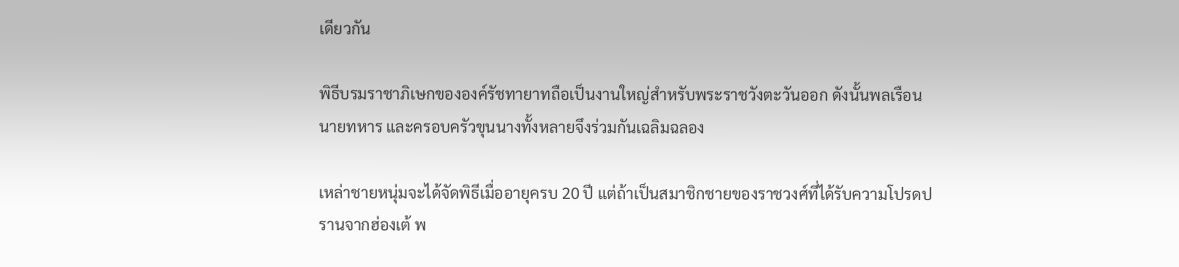เดียวกัน

พิธีบรมราชาภิเษกขององค์รัชทายาทถือเป็นงานใหญ่สำหรับพระราชวังตะวันออก ดังนั้นพลเรือน นายทหาร และครอบครัวขุนนางทั้งหลายจึงร่วมกันเฉลิมฉลอง

เหล่าชายหนุ่มจะได้จัดพิธีเมื่ออายุครบ 20 ปี แต่ถ้าเป็นสมาชิกชายของราชวงศ์ที่ได้รับความโปรดปรานจากฮ่องเต้ พ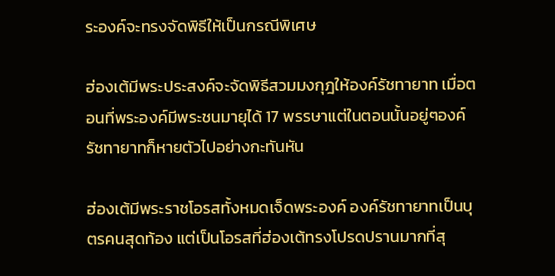ระองค์จะทรงจัดพิธีให้เป็นกรณีพิเศษ

ฮ่องเต้มีพระประสงค์จะจัดพิธีสวมมงกุฎให้องค์รัชทายาท เมื่อตอนที่พระองค์มีพระชนมายุได้ 17 พรรษาแต่ในตอนนั้นอยู่ๆองค์รัชทายาทก็หายตัวไปอย่างกะทันหัน

ฮ่องเต้มีพระราชโอรสทั้งหมดเจ็ดพระองค์ องค์รัชทายาทเป็นบุตรคนสุดท้อง แต่เป็นโอรสที่ฮ่องเต้ทรงโปรดปรานมากที่สุ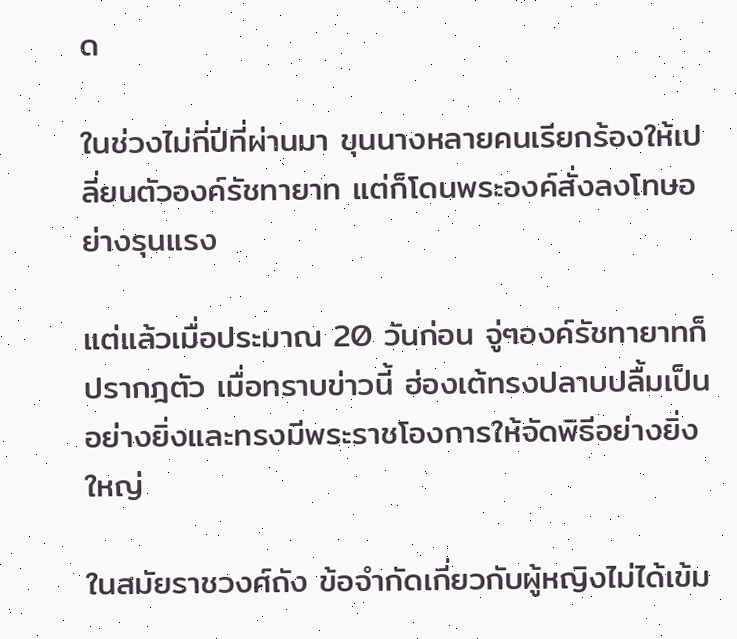ด

ในช่วงไม่กี่ปีที่ผ่านมา ขุนนางหลายคนเรียกร้องให้เปลี่ยนตัวองค์รัชทายาท แต่ก็โดนพระองค์สั่งลงโทษอย่างรุนแรง

แต่แล้วเมื่อประมาณ 20 วันก่อน จู่ๆองค์รัชทายาทก็ปรากฎตัว เมื่อทราบข่าวนี้ ฮ่องเต้ทรงปลาบปลื้มเป็นอย่างยิ่งและทรงมีพระราชโองการให้จัดพิธีอย่างยิ่งใหญ่

ในสมัยราชวงศ์ถัง ข้อจำกัดเกี่ยวกับผู้หญิงไม่ได้เข้ม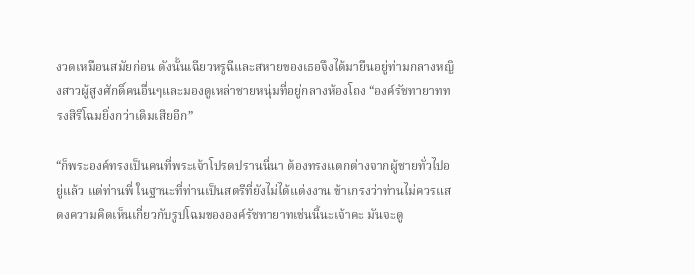งวดเหมือนสมัยก่อน ดังนั้นเฉียวหรูฉีและสหายของเธอจึงได้มายืนอยู่ท่ามกลางหญิงสาวผู้สูงศักดิ์คนอื่นๆและมองดูเหล่าชายหนุ่มที่อยู่กลางห้องโถง “องค์รัชทายาททรงสิริโฉมยิ่งกว่าเดิมเสียอีก”

“ก็พระองค์ทรงเป็นคนที่พระเจ้าโปรดปรานนี่นา ต้องทรงแตกต่างจากผู้ชายทั่วไปอยู่แล้ว แต่ท่านพี่ ในฐานะที่ท่านเป็นสตรีที่ยังไม่ได้แต่งงาน ข้าเกรงว่าท่านไม่ควรแสดงความคิดเห็นเกี่ยวกับรูปโฉมขององค์รัชทายาทเช่นนี้นะเจ้าคะ มันจะดู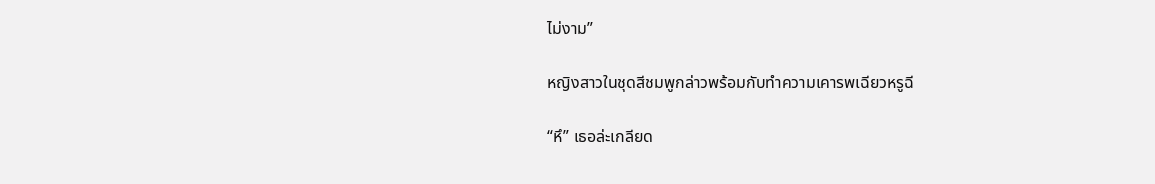ไม่งาม”

หญิงสาวในชุดสีชมพูกล่าวพร้อมกับทำความเคารพเฉียวหรูฉี

“หึ” เธอล่ะเกลียด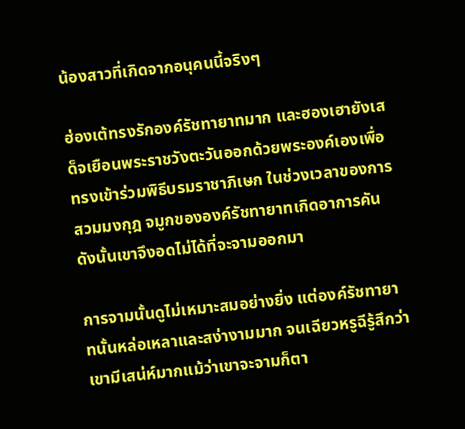น้องสาวที่เกิดจากอนุคนนี้จริงๆ

ฮ่องเต้ทรงรักองค์รัชทายาทมาก และฮองเฮายังเสด็จเยือนพระราชวังตะวันออกด้วยพระองค์เองเพื่อทรงเข้าร่วมพิธีบรมราชาภิเษก ในช่วงเวลาของการสวมมงกุฎ จมูกขององค์รัชทายาทเกิดอาการคัน ดังนั้นเขาจึงอดไม่ได้ที่จะจามออกมา

การจามนั้นดูไม่เหมาะสมอย่างยิ่ง แต่องค์รัชทายาทนั้นหล่อเหลาและสง่างามมาก จนเฉียวหรูฉีรู้สึกว่าเขามีเสน่ห์มากแม้ว่าเขาจะจามก็ตา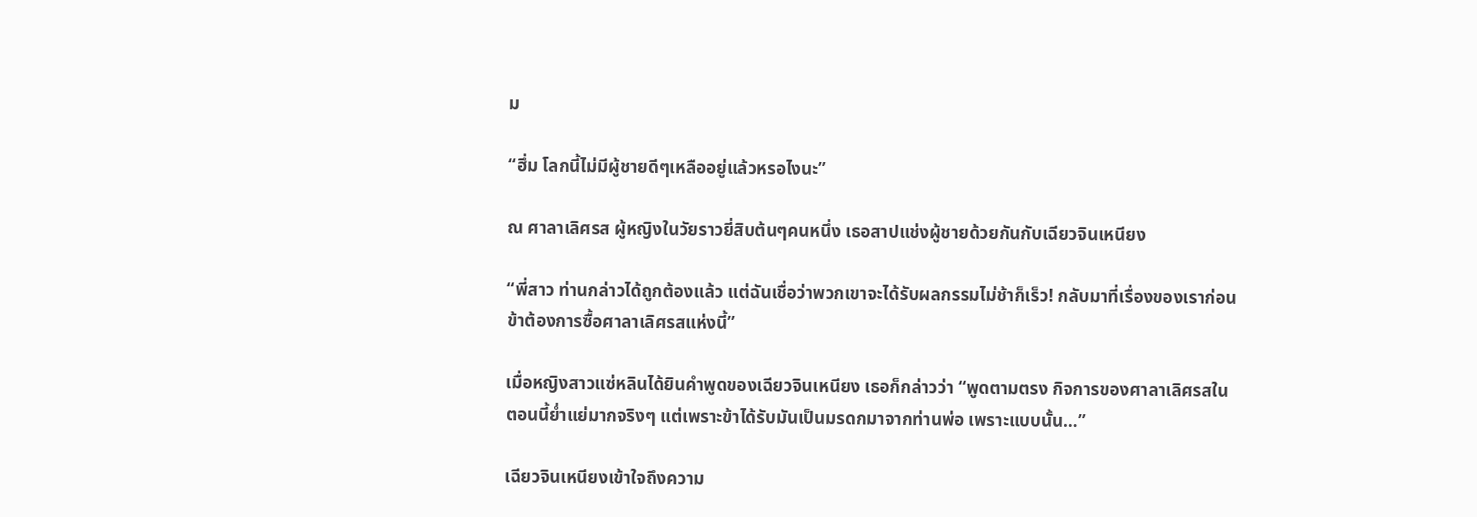ม

“ฮึ่ม โลกนี้ไม่มีผู้ชายดีๆเหลืออยู่แล้วหรอไงนะ”

ณ ศาลาเลิศรส ผู้หญิงในวัยราวยี่สิบต้นๆคนหนึ่ง เธอสาปแช่งผู้ชายด้วยกันกับเฉียวจินเหนียง

“พี่สาว ท่านกล่าวได้ถูกต้องแล้ว แต่ฉันเชื่อว่าพวกเขาจะได้รับผลกรรมไม่ช้าก็เร็ว! กลับมาที่เรื่องของเราก่อน ข้าต้องการซื้อศาลาเลิศรสแห่งนี้”

เมื่อหญิงสาวแซ่หลินได้ยินคำพูดของเฉียวจินเหนียง เธอก็กล่าวว่า “พูดตามตรง กิจการของศาลาเลิศรสในตอนนี้ย่ำแย่มากจริงๆ แต่เพราะข้าได้รับมันเป็นมรดกมาจากท่านพ่อ เพราะแบบนั้น…”

เฉียวจินเหนียงเข้าใจถึงความ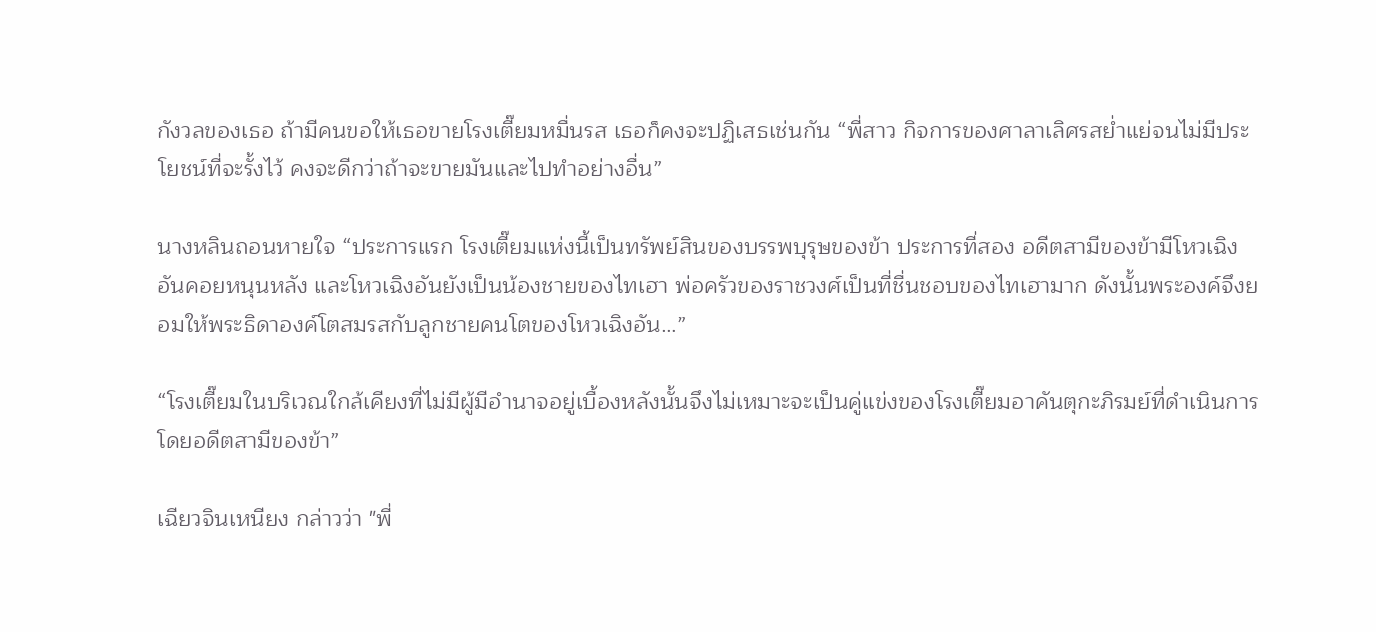กังวลของเธอ ถ้ามีคนขอให้เธอขายโรงเตี๊ยมหมื่นรส เธอก็คงจะปฏิเสธเช่นกัน “พี่สาว กิจการของศาลาเลิศรสย่ำแย่จนไม่มีประโยชน์ที่จะรั้งไว้ คงจะดีกว่าถ้าจะขายมันและไปทำอย่างอื่น”

นางหลินถอนหายใจ “ประการแรก โรงเตี๊ยมแห่งนี้เป็นทรัพย์สินของบรรพบุรุษของข้า ประการที่สอง อดีตสามีของข้ามีโหวเฉิงอันคอยหนุนหลัง และโหวเฉิงอันยังเป็นน้องชายของไทเฮา พ่อครัวของราชวงศ์เป็นที่ชื่นชอบของไทเฮามาก ดังนั้นพระองค์จึงยอมให้พระธิดาองค์โตสมรสกับลูกชายคนโตของโหวเฉิงอัน…”

“โรงเตี๊ยมในบริเวณใกล้เคียงที่ไม่มีผู้มีอำนาจอยู่เบื้องหลังนั้นจึงไม่เหมาะจะเป็นคู่แข่งของโรงเตี๊ยมอาคันตุกะภิรมย์ที่ดำเนินการโดยอดีตสามีของข้า”

เฉียวจินเหนียง กล่าวว่า "พี่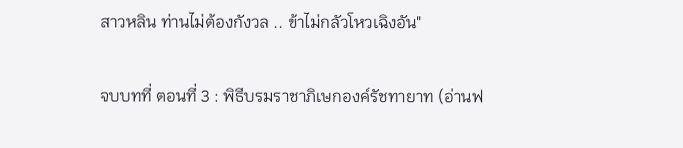สาวหลิน ท่านไม่ต้องกังวล .. ข้าไม่กลัวโหวเฉิงอัน"

จบบทที่ ตอนที่ 3 : พิธีบรมราชาภิเษกองค์รัชทายาท (อ่านฟ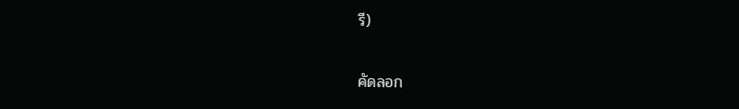รี)

คัดลอก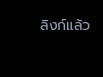ลิงก์แล้ว